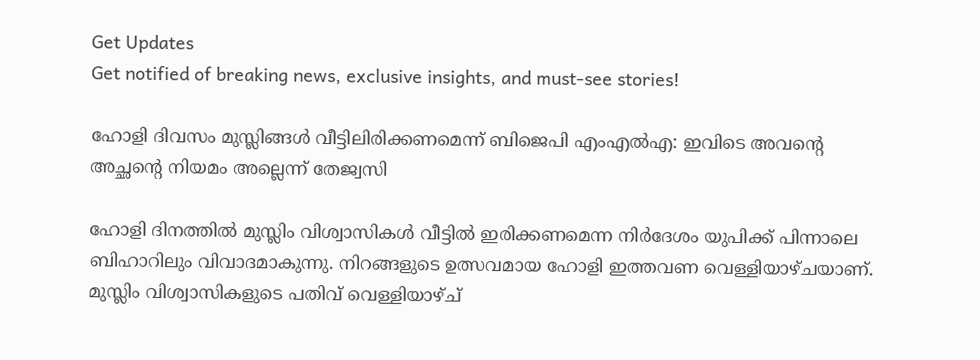Get Updates
Get notified of breaking news, exclusive insights, and must-see stories!

ഹോളി ദിവസം മുസ്ലിങ്ങള്‍ വീട്ടിലിരിക്കണമെന്ന് ബിജെപി എംഎല്‍എ: ഇവിടെ അവന്റെ അച്ഛന്റെ നിയമം അല്ലെന്ന് തേജ്വസി

ഹോളി ദിനത്തില്‍ മുസ്ലിം വിശ്വാസികള്‍ വീട്ടില്‍ ഇരിക്കണമെന്ന നിർദേശം യുപിക്ക് പിന്നാലെ ബിഹാറിലും വിവാദമാകുന്നു. നിറങ്ങളുടെ ഉത്സവമായ ഹോളി ഇത്തവണ വെള്ളിയാഴ്ചയാണ്. മുസ്ലിം വിശ്വാസികളുടെ പതിവ് വെള്ളിയാഴ്ച്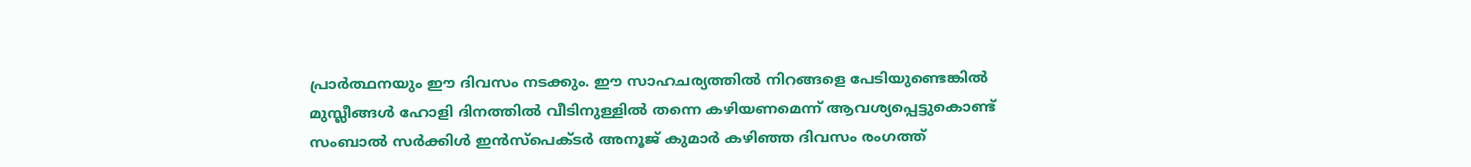പ്രാർത്ഥനയും ഈ ദിവസം നടക്കും. ഈ സാഹചര്യത്തില്‍ നിറങ്ങളെ പേടിയുണ്ടെങ്കിൽ മുസ്ലീങ്ങൾ ഹോളി ദിനത്തിൽ വീടിനുള്ളിൽ തന്നെ കഴിയണമെന്ന് ആവശ്യപ്പെട്ടുകൊണ്ട് സംബാല്‍ സർക്കിള്‍ ഇന്‍സ്പെക്ടർ അനൂജ് കുമാർ കഴിഞ്ഞ ദിവസം രംഗത്ത്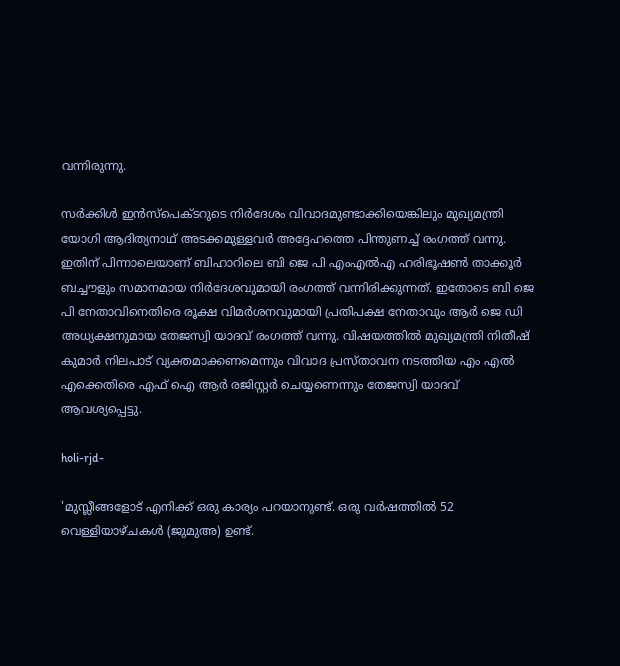വന്നിരുന്നു.

സർക്കിള്‍ ഇന്‍സ്പെക്ടറുടെ നിർദേശം വിവാദമുണ്ടാക്കിയെങ്കിലും മുഖ്യമന്ത്രി യോഗി ആദിത്യനാഥ് അടക്കമുള്ളവർ അദ്ദേഹത്തെ പിന്തുണച്ച് രംഗത്ത് വന്നു. ഇതിന് പിന്നാലെയാണ് ബിഹാറിലെ ബി ജെ പി എംഎല്‍എ ഹരിഭൂഷൺ താക്കൂർ ബച്ചൗളും സമാനമായ നിർദേശവുമായി രംഗത്ത് വന്നിരിക്കുന്നത്. ഇതോടെ ബി ജെ പി നേതാവിനെതിരെ രൂക്ഷ വിമർശനവുമായി പ്രതിപക്ഷ നേതാവും ആർ ജെ ഡി അധ്യക്ഷനുമായ തേജസ്വി യാദവ് രംഗത്ത് വന്നു. വിഷയത്തില്‍ മുഖ്യമന്ത്രി നിതീഷ് കുമാർ നിലപാട് വ്യക്തമാക്കണമെന്നും വിവാദ പ്രസ്താവന നടത്തിയ എം എല്‍ എക്കെതിരെ എഫ് ഐ ആർ രജിസ്റ്റർ ചെയ്യണെന്നും തേജസ്വി യാദവ് ആവശ്യപ്പെട്ടു.

holi-rjd-

'മുസ്ലീങ്ങളോട് എനിക്ക് ഒരു കാര്യം പറയാനുണ്ട്. ഒരു വർഷത്തിൽ 52 വെള്ളിയാഴ്ചകൾ (ജുമുഅ) ഉണ്ട്.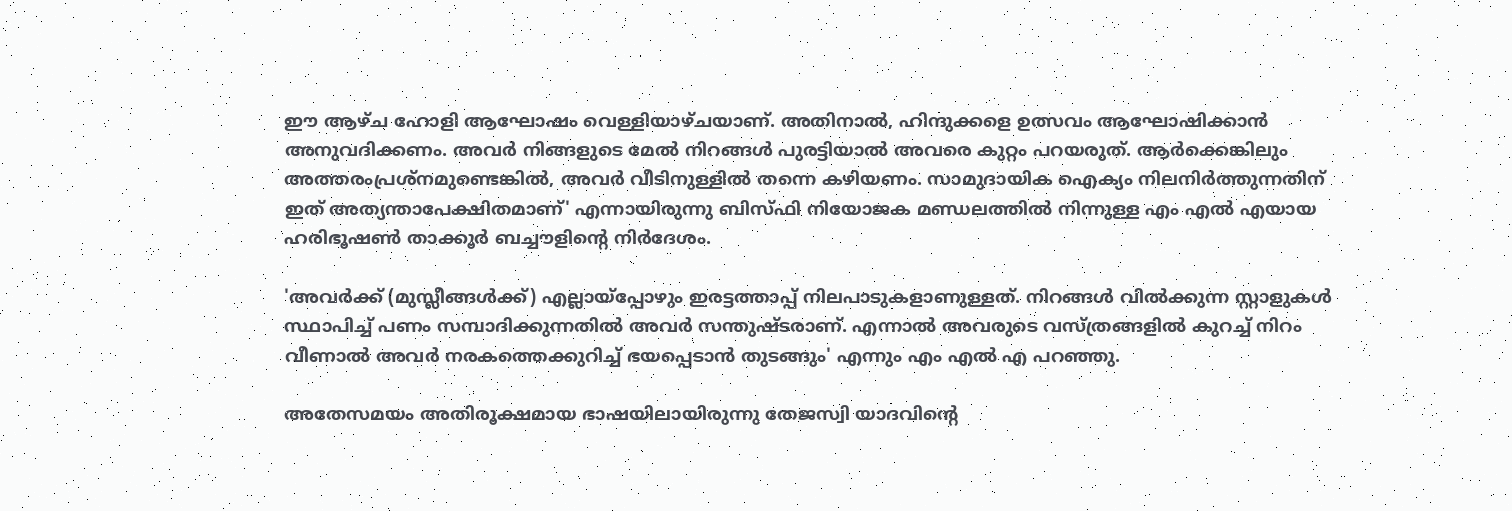ഈ ആഴ്ച ഹോളി ആഘോഷം വെള്ളിയാഴ്ചയാണ്. അതിനാൽ, ഹിന്ദുക്കളെ ഉത്സവം ആഘോഷിക്കാൻ അനുവദിക്കണം. അവർ നിങ്ങളുടെ മേല്‍ നിറങ്ങൾ പുരട്ടിയാൽ അവരെ കുറ്റം പറയരുത്. ആർക്കെങ്കിലും അത്തരംപ്രശ്നമുണ്ടെങ്കിൽ, അവർ വീടിനുള്ളിൽ തന്നെ കഴിയണം. സാമുദായിക ഐക്യം നിലനിർത്തുന്നതിന് ഇത് അത്യന്താപേക്ഷിതമാണ്' എന്നായിരുന്നു ബിസ്ഫി നിയോജക മണ്ഡലത്തില്‍ നിന്നുള്ള എം എല്‍ എയായ ഹരിഭൂഷൺ താക്കൂർ ബച്ചൗളിന്റെ നിർദേശം.

'അവർക്ക് (മുസ്ലീങ്ങൾക്ക്) എല്ലായ്‌പ്പോഴും ഇരട്ടത്താപ്പ് നിലപാടുകളാണുള്ളത്. നിറങ്ങള്‍ വിൽക്കുന്ന സ്റ്റാളുകൾ സ്ഥാപിച്ച് പണം സമ്പാദിക്കുന്നതിൽ അവർ സന്തുഷ്ടരാണ്. എന്നാല്‍ അവരുടെ വസ്ത്രങ്ങളിൽ കുറച്ച് നിറം വീണാൽ അവർ നരകത്തെക്കുറിച്ച് ഭയപ്പെടാൻ തുടങ്ങും' എന്നും എം എല്‍ എ പറഞ്ഞു.

അതേസമയം അതിരൂക്ഷമായ ഭാഷയിലായിരുന്നു തേജസ്വി യാദവിന്റെ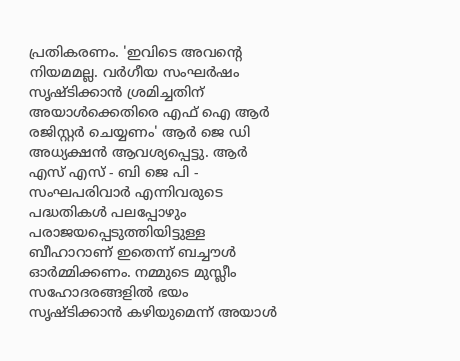പ്രതികരണം. 'ഇവിടെ അവന്റെ നിയമമല്ല. വർഗീയ സംഘർഷം സൃഷ്ടിക്കാൻ ശ്രമിച്ചതിന് അയാൾക്കെതിരെ എഫ്‌ ഐ ആർ രജിസ്റ്റർ ചെയ്യണം' ആർ ജെ ഡി അധ്യക്ഷന്‍ ആവശ്യപ്പെട്ടു. ആർ‌ എസ്‌ എസ് - ബി ജെ പി - സംഘപരിവാർ എന്നിവരുടെ പദ്ധതികൾ പലപ്പോഴും പരാജയപ്പെടുത്തിയിട്ടുള്ള ബീഹാറാണ് ഇതെന്ന് ബച്ചൗൾ ഓർമ്മിക്കണം. നമ്മുടെ മുസ്ലീം സഹോദരങ്ങളിൽ ഭയം സൃഷ്ടിക്കാൻ കഴിയുമെന്ന് അയാൾ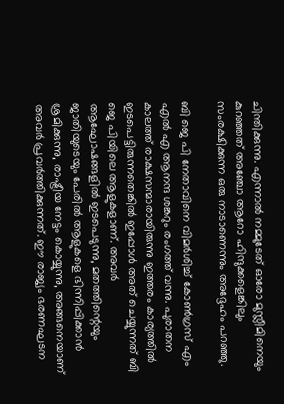ചിന്തിക്കുന്നു. എന്നാൽ നമ്മുടേത് ഓരോ മുസ്ലീമിനെയും കുറഞ്ഞത് അഞ്ചോ ആറോ ഹിന്ദുക്കളെങ്കിലും സംരക്ഷിക്കുന്ന ഒരു നാടാണെന്നും അദ്ദേഹം പറഞ്ഞു.

ബി ജെ പി നേതാവിനെ വിമർശിച്ച് കോണ്‍ഗ്രസ് എം എല്‍ എ ആനന്ദ ശങ്കറും രംഗത്ത് വന്നു. പുരാതന കാലത്ത് രാക്ഷസന്മാരായിരുന്നു ഇത്തരം കാര്യത്തില്‍ ഇടപെട്ടിരുന്നതെങ്കില്‍ ഇപ്പോള്‍ അത് ചെയ്യുന്നത് ബി ജെ പിയിലെ ആളുകളാണ്. അവർ ആഘോഷങ്ങളില്‍ ഇടപെടുന്നു, മതത്തിന്റെയും ജാതിയുടെയും പേരിൽ ആളുകളെ ഭിന്നിപ്പിക്കാൻ ശ്രമിക്കുന്നു, രാഷ്ട്രീയ നേട്ടം കൊയ്യുന്നു, അങ്ങനെയാണ് അവർ പ്രവർത്തിക്കുന്നത്. ഈ രാജ്യം ഭരണഘടന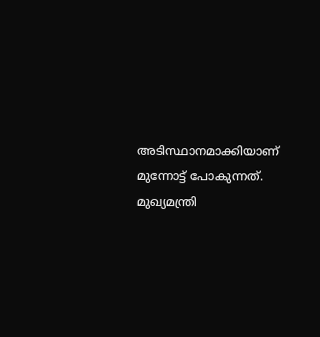അടിസ്ഥാനമാക്കിയാണ് മുന്നോട്ട് പോകുന്നത്. മുഖ്യമന്ത്രി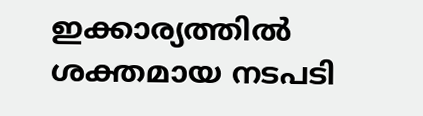ഇക്കാര്യത്തില്‍ ശക്തമായ നടപടി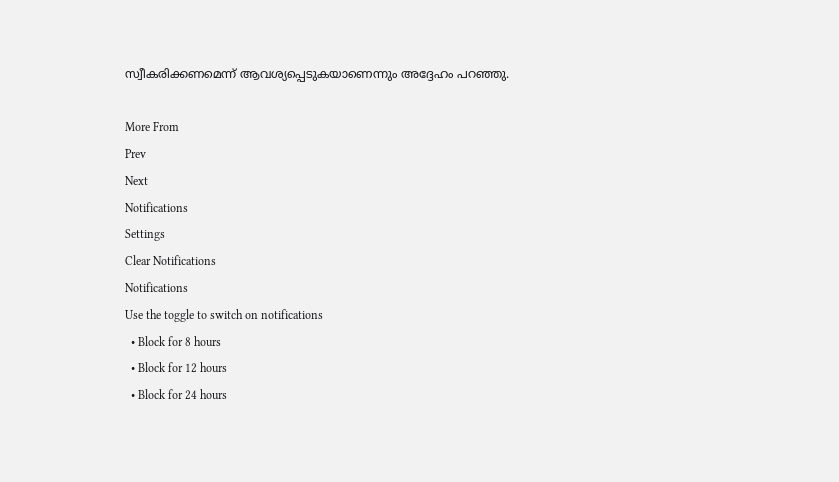സ്വീകരിക്കണമെന്ന് ആവശ്യപ്പെടുകയാണെന്നും അദ്ദേഹം പറഞ്ഞു.

More From
Prev
Next
Notifications
Settings
Clear Notifications
Notifications
Use the toggle to switch on notifications
  • Block for 8 hours
  • Block for 12 hours
  • Block for 24 hours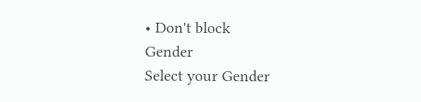• Don't block
Gender
Select your Gender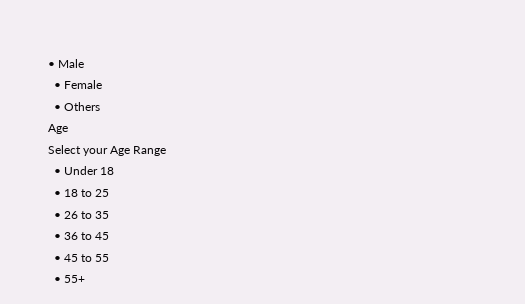• Male
  • Female
  • Others
Age
Select your Age Range
  • Under 18
  • 18 to 25
  • 26 to 35
  • 36 to 45
  • 45 to 55
  • 55+